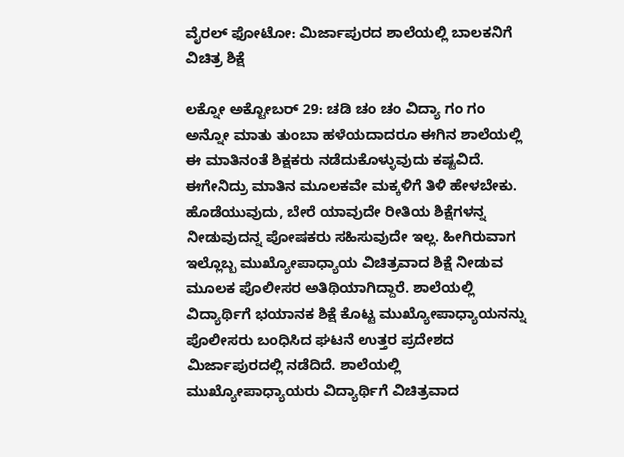ವೈರಲ್ ಫೋಟೋ: ಮಿರ್ಜಾಪುರದ ಶಾಲೆಯಲ್ಲಿ ಬಾಲಕನಿಗೆ ವಿಚಿತ್ರ ಶಿಕ್ಷೆ

ಲಕ್ನೋ ಅಕ್ಟೋಬರ್ 29: ಚಡಿ ಚಂ ಚಂ ವಿದ್ಯಾ ಗಂ ಗಂ ಅನ್ನೋ ಮಾತು ತುಂಬಾ ಹಳೆಯದಾದರೂ ಈಗಿನ ಶಾಲೆಯಲ್ಲಿ ಈ ಮಾತಿನಂತೆ ಶಿಕ್ಷಕರು ನಡೆದುಕೊಳ್ಳುವುದು ಕಷ್ಟವಿದೆ. ಈಗೇನಿದ್ರು ಮಾತಿನ ಮೂಲಕವೇ ಮಕ್ಕಳಿಗೆ ತಿಳಿ ಹೇಳಬೇಕು. ಹೊಡೆಯುವುದು, ಬೇರೆ ಯಾವುದೇ ರೀತಿಯ ಶಿಕ್ಷೆಗಳನ್ನ ನೀಡುವುದನ್ನ ಪೋಷಕರು ಸಹಿಸುವುದೇ ಇಲ್ಲ. ಹೀಗಿರುವಾಗ ಇಲ್ಲೊಬ್ಬ ಮುಖ್ಯೋಪಾಧ್ಯಾಯ ವಿಚಿತ್ರವಾದ ಶಿಕ್ಷೆ ನೀಡುವ ಮೂಲಕ ಪೊಲೀಸರ ಅತಿಥಿಯಾಗಿದ್ದಾರೆ. ಶಾಲೆಯಲ್ಲಿ ವಿದ್ಯಾರ್ಥಿಗೆ ಭಯಾನಕ ಶಿಕ್ಷೆ ಕೊಟ್ಟ ಮುಖ್ಯೋಪಾಧ್ಯಾಯನನ್ನು ಪೊಲೀಸರು ಬಂಧಿಸಿದ ಘಟನೆ ಉತ್ತರ ಪ್ರದೇಶದ ಮಿರ್ಜಾಪುರದಲ್ಲಿ ನಡೆದಿದೆ. ಶಾಲೆಯಲ್ಲಿ ಮುಖ್ಯೋಪಾಧ್ಯಾಯರು ವಿದ್ಯಾರ್ಥಿಗೆ ವಿಚಿತ್ರವಾದ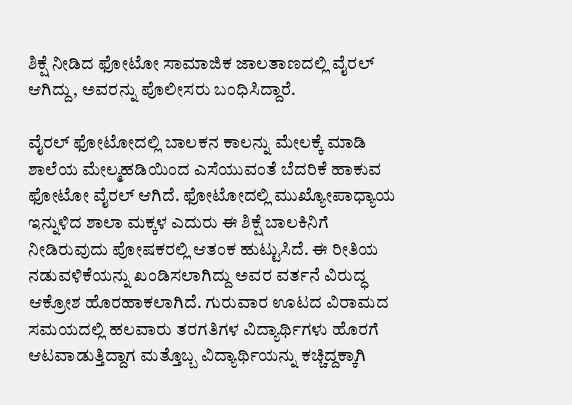ಶಿಕ್ಷೆ ನೀಡಿದ ಫೋಟೋ ಸಾಮಾಜಿಕ ಜಾಲತಾಣದಲ್ಲಿ ವೈರಲ್ ಆಗಿದ್ದು, ಅವರನ್ನು ಪೊಲೀಸರು ಬಂಧಿಸಿದ್ದಾರೆ.

ವೈರಲ್ ಫೋಟೋದಲ್ಲಿ ಬಾಲಕನ ಕಾಲನ್ನು ಮೇಲಕ್ಕೆ ಮಾಡಿ ಶಾಲೆಯ ಮೇಲ್ಮಹಡಿಯಿಂದ ಎಸೆಯುವಂತೆ ಬೆದರಿಕೆ ಹಾಕುವ ಫೋಟೋ ವೈರಲ್ ಆಗಿದೆ. ಫೋಟೋದಲ್ಲಿ ಮುಖ್ಯೋಪಾಧ್ಯಾಯ ಇನ್ನುಳಿದ ಶಾಲಾ ಮಕ್ಕಳ ಎದುರು ಈ ಶಿಕ್ಷೆ ಬಾಲಕಿನಿಗೆ ನೀಡಿರುವುದು ಪೋಷಕರಲ್ಲಿ ಆತಂಕ ಹುಟ್ಟುಸಿದೆ. ಈ ರೀತಿಯ ನಡುವಳಿಕೆಯನ್ನು ಖಂಡಿಸಲಾಗಿದ್ದು ಅವರ ವರ್ತನೆ ವಿರುದ್ಧ ಆಕ್ರೋಶ ಹೊರಹಾಕಲಾಗಿದೆ. ಗುರುವಾರ ಊಟದ ವಿರಾಮದ ಸಮಯದಲ್ಲಿ ಹಲವಾರು ತರಗತಿಗಳ ವಿದ್ಯಾರ್ಥಿಗಳು ಹೊರಗೆ ಆಟವಾಡುತ್ತಿದ್ದಾಗ ಮತ್ತೊಬ್ಬ ವಿದ್ಯಾರ್ಥಿಯನ್ನು ಕಚ್ಚಿದ್ದಕ್ಕಾಗಿ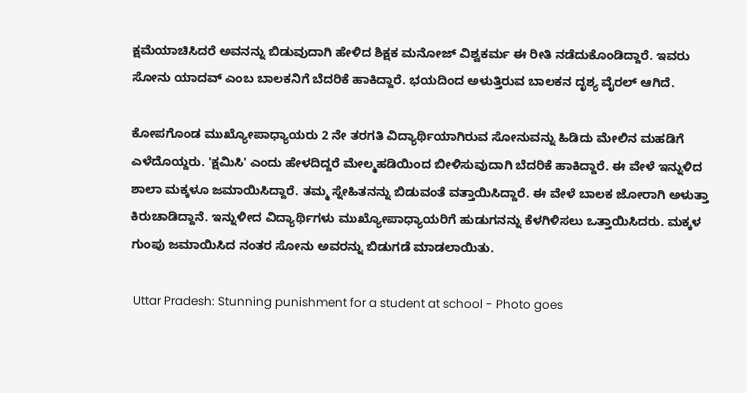ಕ್ಷಮೆಯಾಚಿಸಿದರೆ ಅವನನ್ನು ಬಿಡುವುದಾಗಿ ಹೇಳಿದ ಶಿಕ್ಷಕ ಮನೋಜ್ ವಿಶ್ವಕರ್ಮ ಈ ರೀತಿ ನಡೆದುಕೊಂಡಿದ್ದಾರೆ. ಇವರು ಸೋನು ಯಾದವ್ ಎಂಬ ಬಾಲಕನಿಗೆ ಬೆದರಿಕೆ ಹಾಕಿದ್ದಾರೆ. ಭಯದಿಂದ ಅಳುತ್ತಿರುವ ಬಾಲಕನ ದೃಶ್ಯ ವೈರಲ್ ಆಗಿದೆ.

ಕೋಪಗೊಂಡ ಮುಖ್ಯೋಪಾಧ್ಯಾಯರು 2 ನೇ ತರಗತಿ ವಿದ್ಯಾರ್ಥಿಯಾಗಿರುವ ಸೋನುವನ್ನು ಹಿಡಿದು ಮೇಲಿನ ಮಹಡಿಗೆ ಎಳೆದೊಯ್ದರು. 'ಕ್ಷಮಿಸಿ' ಎಂದು ಹೇಳದಿದ್ದರೆ ಮೇಲ್ಮಹಡಿಯಿಂದ ಬೀಳಿಸುವುದಾಗಿ ಬೆದರಿಕೆ ಹಾಕಿದ್ದಾರೆ. ಈ ವೇಳೆ ಇನ್ನುಳಿದ ಶಾಲಾ ಮಕ್ಕಳೂ ಜಮಾಯಿಸಿದ್ದಾರೆ. ತಮ್ಮ ಸ್ನೇಹಿತನನ್ನು ಬಿಡುವಂತೆ ವತ್ತಾಯಿಸಿದ್ದಾರೆ. ಈ ವೇಳೆ ಬಾಲಕ ಜೋರಾಗಿ ಅಳುತ್ತಾ ಕಿರುಚಾಡಿದ್ದಾನೆ. ಇನ್ನುಳೀದ ವಿದ್ಯಾರ್ಥಿಗಳು ಮುಖ್ಯೋಪಾಧ್ಯಾಯರಿಗೆ ಹುಡುಗನನ್ನು ಕೆಳಗಿಳಿಸಲು ಒತ್ತಾಯಿಸಿದರು. ಮಕ್ಕಳ ಗುಂಪು ಜಮಾಯಿಸಿದ ನಂತರ ಸೋನು ಅವರನ್ನು ಬಿಡುಗಡೆ ಮಾಡಲಾಯಿತು.

 Uttar Pradesh: Stunning punishment for a student at school - Photo goes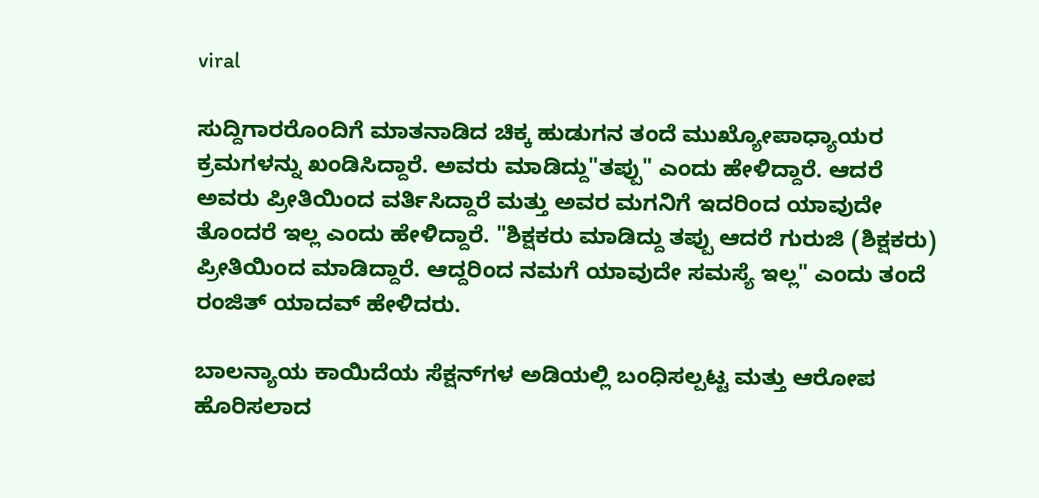viral

ಸುದ್ದಿಗಾರರೊಂದಿಗೆ ಮಾತನಾಡಿದ ಚಿಕ್ಕ ಹುಡುಗನ ತಂದೆ ಮುಖ್ಯೋಪಾಧ್ಯಾಯರ ಕ್ರಮಗಳನ್ನು ಖಂಡಿಸಿದ್ದಾರೆ. ಅವರು ಮಾಡಿದ್ದು"ತಪ್ಪು" ಎಂದು ಹೇಳಿದ್ದಾರೆ. ಆದರೆ ಅವರು ಪ್ರೀತಿಯಿಂದ ವರ್ತಿಸಿದ್ದಾರೆ ಮತ್ತು ಅವರ ಮಗನಿಗೆ ಇದರಿಂದ ಯಾವುದೇ ತೊಂದರೆ ಇಲ್ಲ ಎಂದು ಹೇಳಿದ್ದಾರೆ. "ಶಿಕ್ಷಕರು ಮಾಡಿದ್ದು ತಪ್ಪು ಆದರೆ ಗುರುಜಿ (ಶಿಕ್ಷಕರು) ಪ್ರೀತಿಯಿಂದ ಮಾಡಿದ್ದಾರೆ. ಆದ್ದರಿಂದ ನಮಗೆ ಯಾವುದೇ ಸಮಸ್ಯೆ ಇಲ್ಲ" ಎಂದು ತಂದೆ ರಂಜಿತ್ ಯಾದವ್ ಹೇಳಿದರು.

ಬಾಲನ್ಯಾಯ ಕಾಯಿದೆಯ ಸೆಕ್ಷನ್‌ಗಳ ಅಡಿಯಲ್ಲಿ ಬಂಧಿಸಲ್ಪಟ್ಟ ಮತ್ತು ಆರೋಪ ಹೊರಿಸಲಾದ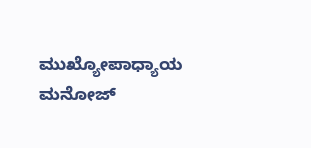ಮುಖ್ಯೋಪಾಧ್ಯಾಯ ಮನೋಜ್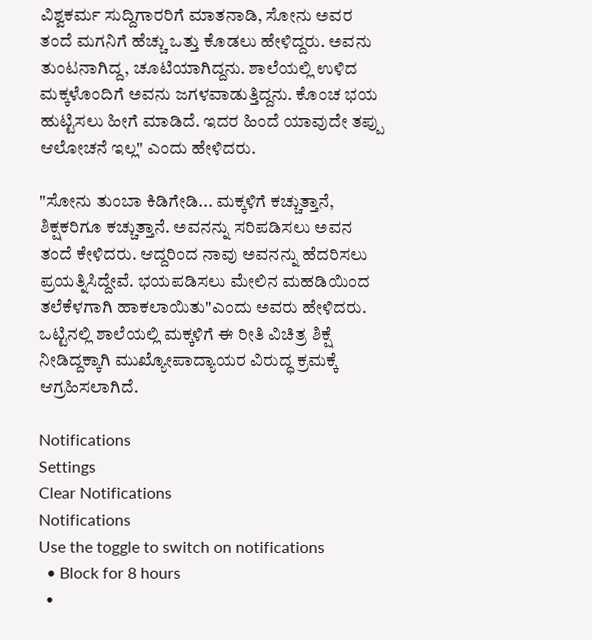ವಿಶ್ವಕರ್ಮ ಸುದ್ದಿಗಾರರಿಗೆ ಮಾತನಾಡಿ, ಸೋನು ಅವರ ತಂದೆ ಮಗನಿಗೆ ಹೆಚ್ಚು ಒತ್ತು ಕೊಡಲು ಹೇಳಿದ್ದರು. ಅವನು ತುಂಟನಾಗಿದ್ದ, ಚೂಟಿಯಾಗಿದ್ದನು. ಶಾಲೆಯಲ್ಲಿ ಉಳಿದ ಮಕ್ಕಳೊಂದಿಗೆ ಅವನು ಜಗಳವಾಡುತ್ತಿದ್ದನು. ಕೊಂಚ ಭಯ ಹುಟ್ಟಿಸಲು ಹೀಗೆ ಮಾಡಿದೆ. ಇದರ ಹಿಂದೆ ಯಾವುದೇ ತಪ್ಪು ಆಲೋಚನೆ ಇಲ್ಲ" ಎಂದು ಹೇಳಿದರು.

"ಸೋನು ತುಂಬಾ ಕಿಡಿಗೇಡಿ... ಮಕ್ಕಳಿಗೆ ಕಚ್ಚುತ್ತಾನೆ, ಶಿಕ್ಷಕರಿಗೂ ಕಚ್ಚುತ್ತಾನೆ. ಅವನನ್ನು ಸರಿಪಡಿಸಲು ಅವನ ತಂದೆ ಕೇಳಿದರು. ಆದ್ದರಿಂದ ನಾವು ಅವನನ್ನು ಹೆದರಿಸಲು ಪ್ರಯತ್ನಿಸಿದ್ದೇವೆ. ಭಯಪಡಿಸಲು ಮೇಲಿನ ಮಹಡಿಯಿಂದ ತಲೆಕೆಳಗಾಗಿ ಹಾಕಲಾಯಿತು"ಎಂದು ಅವರು ಹೇಳಿದರು. ಒಟ್ಟಿನಲ್ಲಿ ಶಾಲೆಯಲ್ಲಿ ಮಕ್ಕಳಿಗೆ ಈ ರೀತಿ ವಿಚಿತ್ರ ಶಿಕ್ಷೆ ನೀಡಿದ್ದಕ್ಕಾಗಿ ಮುಖ್ಯೋಪಾದ್ಯಾಯರ ವಿರುದ್ಧ ಕ್ರಮಕ್ಕೆ ಆಗ್ರಹಿಸಲಾಗಿದೆ.

Notifications
Settings
Clear Notifications
Notifications
Use the toggle to switch on notifications
  • Block for 8 hours
  •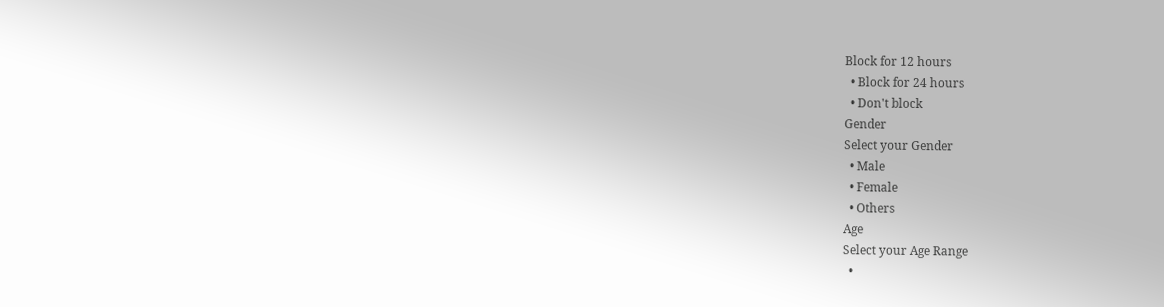Block for 12 hours
  • Block for 24 hours
  • Don't block
Gender
Select your Gender
  • Male
  • Female
  • Others
Age
Select your Age Range
  •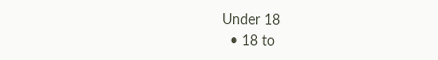Under 18
  • 18 to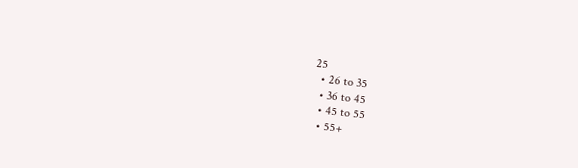25
  • 26 to 35
  • 36 to 45
  • 45 to 55
  • 55+